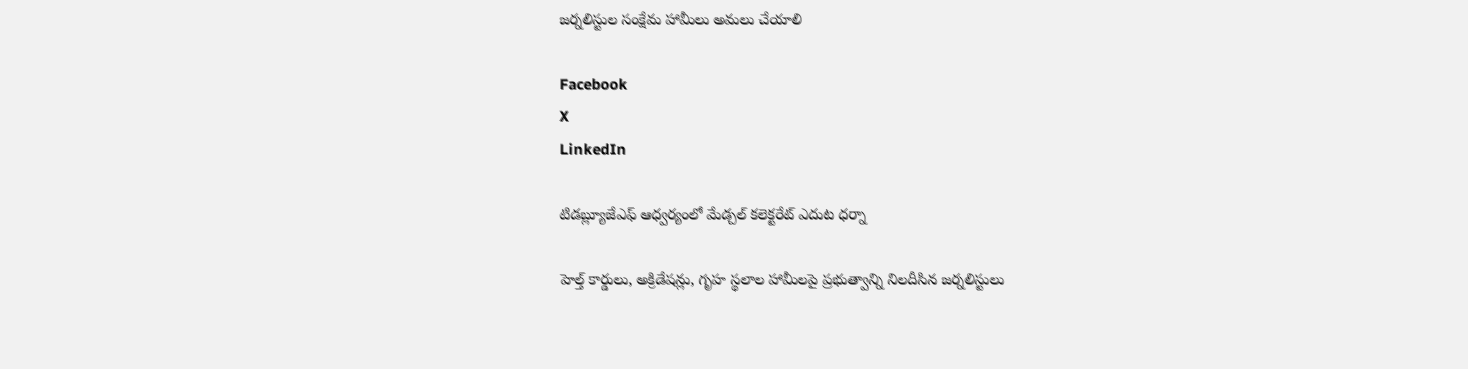జర్నలిస్టుల సంక్షేమ హామీలు అమలు చేయాలి

Facebook
X
LinkedIn

టిడబ్ల్యూజేఎఫ్ ఆధ్వర్యంలో మేడ్చల్ కలెక్టరేట్ ఎదుట ధర్నా

హెల్త్ కార్డులు, అక్రిడేషన్లు, గృహ స్థలాల హామీలపై ప్రభుత్వాన్ని నిలదీసిన జర్నలిస్టులు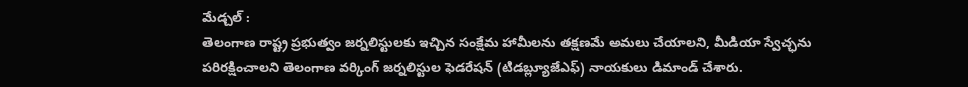మేడ్చల్ :
తెలంగాణ రాష్ట్ర ప్రభుత్వం జర్నలిస్టులకు ఇచ్చిన సంక్షేమ హామీలను తక్షణమే అమలు చేయాలని, మీడియా స్వేచ్ఛను పరిరక్షించాలని తెలంగాణ వర్కింగ్ జర్నలిస్టుల ఫెడరేషన్ (టిడబ్ల్యూజేఎఫ్) నాయకులు డిమాండ్ చేశారు.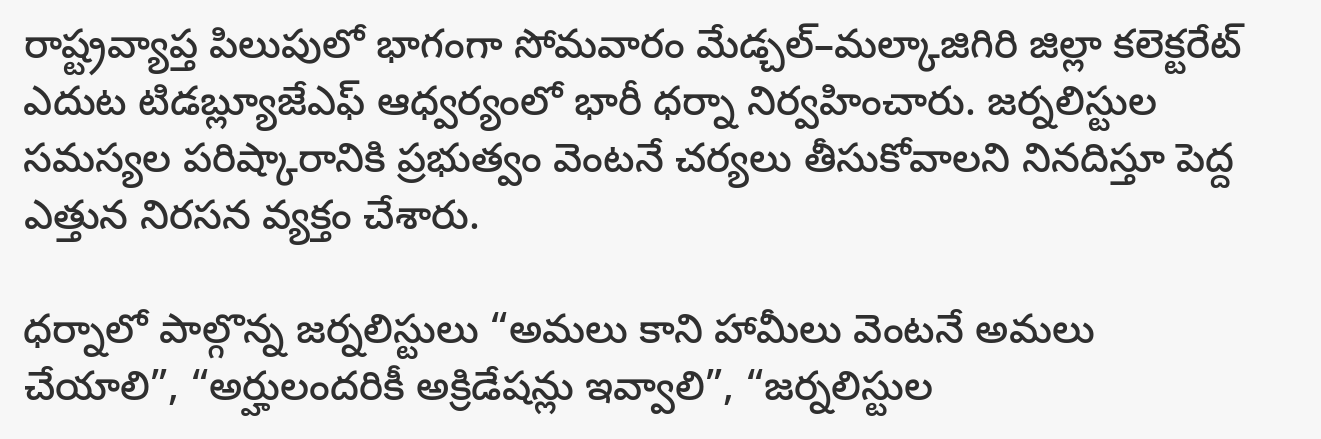రాష్ట్రవ్యాప్త పిలుపులో భాగంగా సోమవారం మేడ్చల్–మల్కాజిగిరి జిల్లా కలెక్టరేట్ ఎదుట టిడబ్ల్యూజేఎఫ్ ఆధ్వర్యంలో భారీ ధర్నా నిర్వహించారు. జర్నలిస్టుల సమస్యల పరిష్కారానికి ప్రభుత్వం వెంటనే చర్యలు తీసుకోవాలని నినదిస్తూ పెద్ద ఎత్తున నిరసన వ్యక్తం చేశారు.

ధర్నాలో పాల్గొన్న జర్నలిస్టులు “అమలు కాని హామీలు వెంటనే అమలు చేయాలి”, “అర్హులందరికీ అక్రిడేషన్లు ఇవ్వాలి”, “జర్నలిస్టుల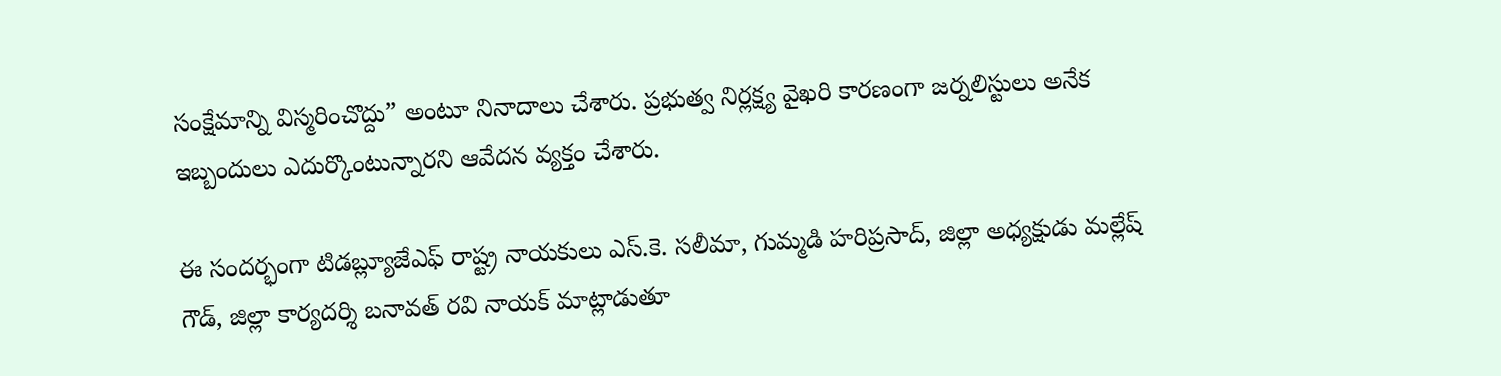సంక్షేమాన్ని విస్మరించొద్దు” అంటూ నినాదాలు చేశారు. ప్రభుత్వ నిర్లక్ష్య వైఖరి కారణంగా జర్నలిస్టులు అనేక ఇబ్బందులు ఎదుర్కొంటున్నారని ఆవేదన వ్యక్తం చేశారు.

ఈ సందర్భంగా టిడబ్ల్యూజేఎఫ్ రాష్ట్ర నాయకులు ఎస్.కె. సలీమా, గుమ్మడి హరిప్రసాద్, జిల్లా అధ్యక్షుడు మల్లేష్ గౌడ్, జిల్లా కార్యదర్శి బనావత్ రవి నాయక్ మాట్లాడుతూ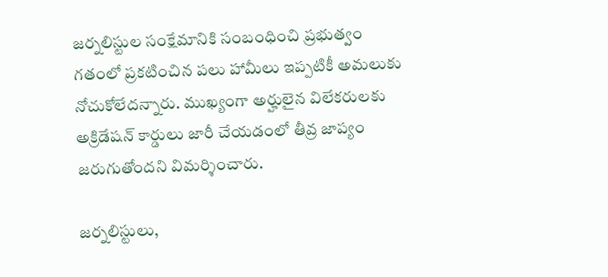జర్నలిస్టుల సంక్షేమానికి సంబంధించి ప్రభుత్వం గతంలో ప్రకటించిన పలు హామీలు ఇప్పటికీ అమలుకు నోచుకోలేదన్నారు. ముఖ్యంగా అర్హులైన విలేకరులకు అక్రిడేషన్ కార్డులు జారీ చేయడంలో తీవ్ర జాప్యం జరుగుతోందని విమర్శించారు.

జర్నలిస్టులు,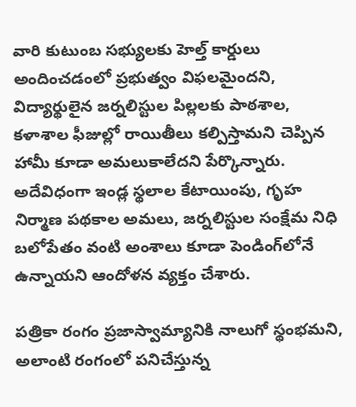వారి కుటుంబ సభ్యులకు హెల్త్ కార్డులు అందించడంలో ప్రభుత్వం విఫలమైందని, విద్యార్థులైన జర్నలిస్టుల పిల్లలకు పాఠశాల, కళాశాల ఫీజుల్లో రాయితీలు కల్పిస్తామని చెప్పిన హామీ కూడా అమలుకాలేదని పేర్కొన్నారు. అదేవిధంగా ఇండ్ల స్థలాల కేటాయింపు, గృహ నిర్మాణ పథకాల అమలు, జర్నలిస్టుల సంక్షేమ నిధి బలోపేతం వంటి అంశాలు కూడా పెండింగ్‌లోనే ఉన్నాయని ఆందోళన వ్యక్తం చేశారు.

పత్రికా రంగం ప్రజాస్వామ్యానికి నాలుగో స్థంభమని, అలాంటి రంగంలో పనిచేస్తున్న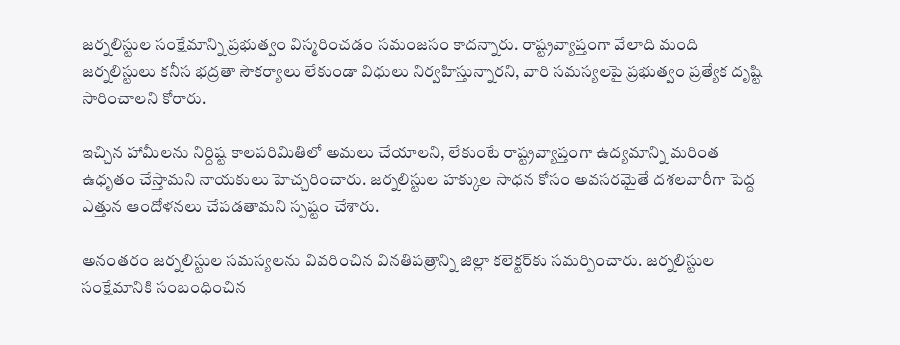జర్నలిస్టుల సంక్షేమాన్ని ప్రభుత్వం విస్మరించడం సమంజసం కాదన్నారు. రాష్ట్రవ్యాప్తంగా వేలాది మంది జర్నలిస్టులు కనీస భద్రతా సౌకర్యాలు లేకుండా విధులు నిర్వహిస్తున్నారని, వారి సమస్యలపై ప్రభుత్వం ప్రత్యేక దృష్టి సారించాలని కోరారు.

ఇచ్చిన హామీలను నిర్దిష్ట కాలపరిమితిలో అమలు చేయాలని, లేకుంటే రాష్ట్రవ్యాప్తంగా ఉద్యమాన్ని మరింత ఉధృతం చేస్తామని నాయకులు హెచ్చరించారు. జర్నలిస్టుల హక్కుల సాధన కోసం అవసరమైతే దశలవారీగా పెద్ద ఎత్తున ఆందోళనలు చేపడతామని స్పష్టం చేశారు.

అనంతరం జర్నలిస్టుల సమస్యలను వివరించిన వినతిపత్రాన్ని జిల్లా కలెక్టర్‌కు సమర్పించారు. జర్నలిస్టుల సంక్షేమానికి సంబంధించిన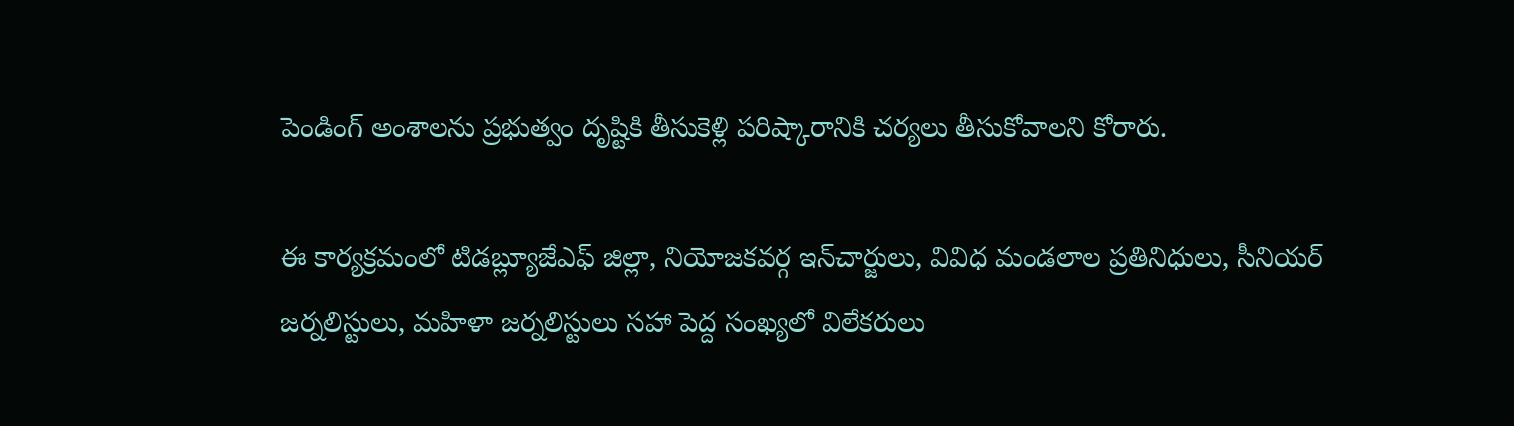పెండింగ్ అంశాలను ప్రభుత్వం దృష్టికి తీసుకెళ్లి పరిష్కారానికి చర్యలు తీసుకోవాలని కోరారు.

ఈ కార్యక్రమంలో టిడబ్ల్యూజేఎఫ్ జిల్లా, నియోజకవర్గ ఇన్‌చార్జులు, వివిధ మండలాల ప్రతినిధులు, సీనియర్ జర్నలిస్టులు, మహిళా జర్నలిస్టులు సహా పెద్ద సంఖ్యలో విలేకరులు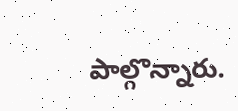పాల్గొన్నారు.